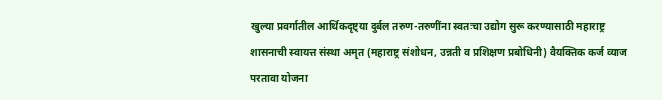खुल्या प्रवर्गातील आर्थिकदृष्ट्या दुर्बल तरुण-तरुणींना स्वतःचा उद्योग सुरू करण्यासाठी महाराष्ट्र शासनाची स्वायत्त संस्था अमृत (महाराष्ट्र संशोधन, उन्नती व प्रशिक्षण प्रबोधिनी) वैयक्तिक कर्ज व्याज परतावा योजना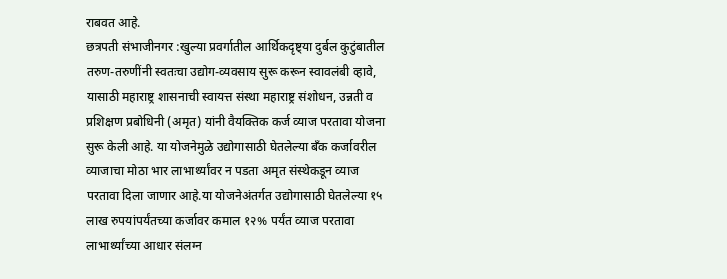राबवत आहे.
छत्रपती संभाजीनगर :खुल्या प्रवर्गातील आर्थिकदृष्ट्या दुर्बल कुटुंबातील तरुण-तरुणींनी स्वतःचा उद्योग-व्यवसाय सुरू करून स्वावलंबी व्हावे, यासाठी महाराष्ट्र शासनाची स्वायत्त संस्था महाराष्ट्र संशोधन, उन्नती व प्रशिक्षण प्रबोधिनी (अमृत) यांनी वैयक्तिक कर्ज व्याज परतावा योजना सुरू केली आहे. या योजनेमुळे उद्योगासाठी घेतलेल्या बँक कर्जावरील व्याजाचा मोठा भार लाभार्थ्यांवर न पडता अमृत संस्थेकडून व्याज परतावा दिला जाणार आहे.या योजनेअंतर्गत उद्योगासाठी घेतलेल्या १५ लाख रुपयांपर्यंतच्या कर्जावर कमाल १२% पर्यंत व्याज परतावा लाभार्थ्यांच्या आधार संलग्न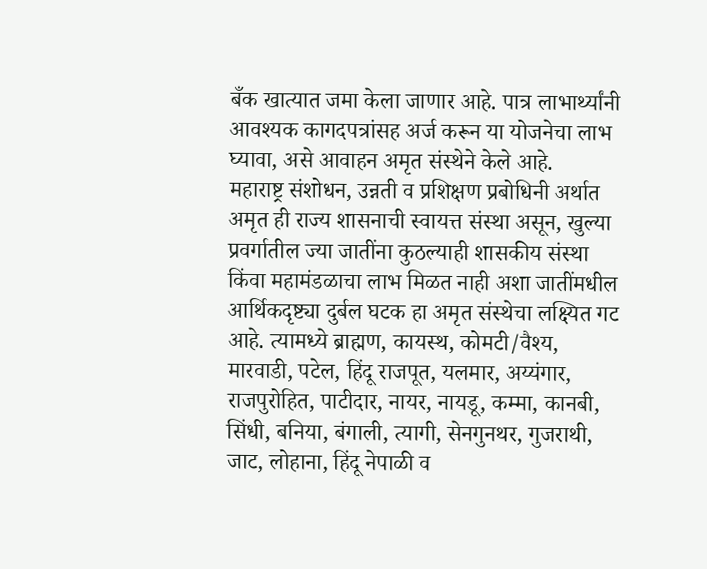बँक खात्यात जमा केला जाणार आहे. पात्र लाभार्थ्यांनी आवश्यक कागदपत्रांसह अर्ज करून या योजनेचा लाभ घ्यावा, असे आवाहन अमृत संस्थेने केले आहे.
महाराष्ट्र संशोधन, उन्नती व प्रशिक्षण प्रबोधिनी अर्थात अमृत ही राज्य शासनाची स्वायत्त संस्था असून, खुल्या प्रवर्गातील ज्या जातींना कुठल्याही शासकीय संस्था किंवा महामंडळाचा लाभ मिळत नाही अशा जातींमधील आर्थिकदृष्ट्या दुर्बल घटक हा अमृत संस्थेचा लक्ष्यित गट आहे. त्यामध्ये ब्राह्मण, कायस्थ, कोमटी/वैश्य, मारवाडी, पटेल, हिंदू राजपूत, यलमार, अय्यंगार, राजपुरोहित, पाटीदार, नायर, नायडू, कम्मा, कानबी, सिंधी, बनिया, बंगाली, त्यागी, सेनगुनथर, गुजराथी, जाट, लोहाना, हिंदू नेपाळी व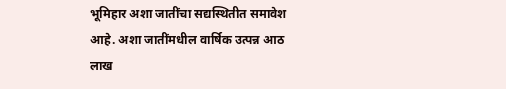भूमिहार अशा जातींचा सद्यस्थितीत समावेश आहे. अशा जातींमधील वार्षिक उत्पन्न आठ लाख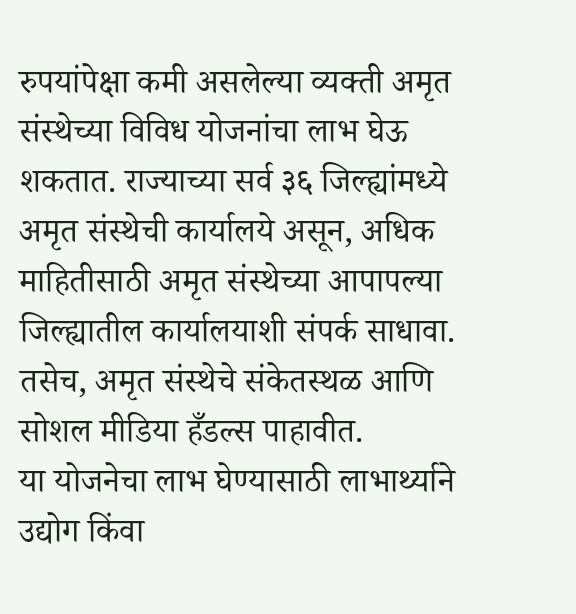रुपयांपेक्षा कमी असलेल्या व्यक्ती अमृत संस्थेच्या विविध योजनांचा लाभ घेऊ शकतात. राज्याच्या सर्व ३६ जिल्ह्यांमध्ये अमृत संस्थेची कार्यालये असून, अधिक माहितीसाठी अमृत संस्थेच्या आपापल्या जिल्ह्यातील कार्यालयाशी संपर्क साधावा. तसेच, अमृत संस्थेचे संकेतस्थळ आणि सोशल मीडिया हँडल्स पाहावीत.
या योजनेचा लाभ घेण्यासाठी लाभार्थ्याने उद्योग किंवा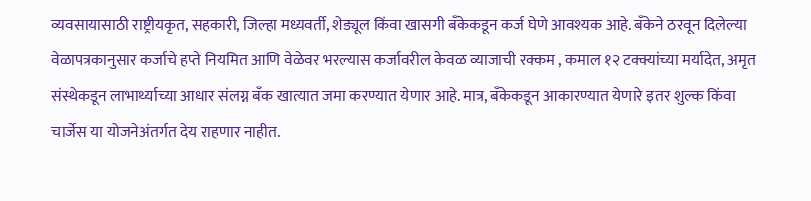व्यवसायासाठी राष्ट्रीयकृत, सहकारी, जिल्हा मध्यवर्ती, शेड्यूल किंवा खासगी बँकेकडून कर्ज घेणे आवश्यक आहे. बँकेने ठरवून दिलेल्या वेळापत्रकानुसार कर्जाचे हप्ते नियमित आणि वेळेवर भरल्यास कर्जावरील केवळ व्याजाची रक्कम , कमाल १२ टक्क्यांच्या मर्यादेत, अमृत संस्थेकडून लाभार्थ्याच्या आधार संलग्न बँक खात्यात जमा करण्यात येणार आहे. मात्र, बँकेकडून आकारण्यात येणारे इतर शुल्क किंवा चार्जेस या योजनेअंतर्गत देय राहणार नाहीत.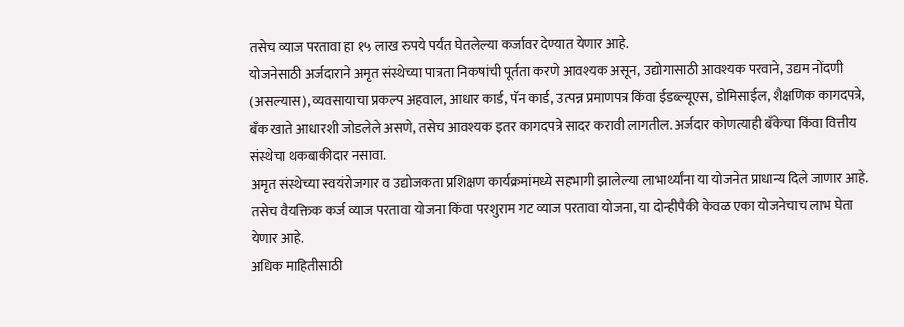तसेच व्याज परतावा हा १५ लाख रुपये पर्यंत घेतलेल्या कर्जावर देण्यात येणार आहे.
योजनेसाठी अर्जदाराने अमृत संस्थेच्या पात्रता निकषांची पूर्तता करणे आवश्यक असून, उद्योगासाठी आवश्यक परवाने, उद्यम नोंदणी (असल्यास), व्यवसायाचा प्रकल्प अहवाल, आधार कार्ड, पॅन कार्ड, उत्पन्न प्रमाणपत्र किंवा ईडब्ल्यूएस, डोमिसाईल, शैक्षणिक कागदपत्रे, बँक खाते आधारशी जोडलेले असणे, तसेच आवश्यक इतर कागदपत्रे सादर करावी लागतील. अर्जदार कोणत्याही बँकेचा किंवा वित्तीय संस्थेचा थकबाकीदार नसावा.
अमृत संस्थेच्या स्वयंरोजगार व उद्योजकता प्रशिक्षण कार्यक्रमांमध्ये सहभागी झालेल्या लाभार्थ्यांना या योजनेत प्राधान्य दिले जाणार आहे. तसेच वैयक्तिक कर्ज व्याज परतावा योजना किंवा परशुराम गट व्याज परतावा योजना, या दोन्हीपैकी केवळ एका योजनेचाच लाभ घेता येणार आहे.
अधिक माहितीसाठी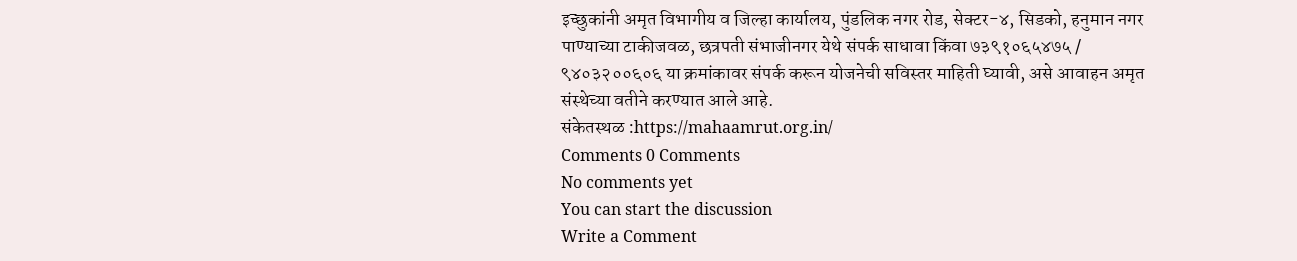इच्छुकांनी अमृत विभागीय व जिल्हा कार्यालय, पुंडलिक नगर रोड, सेक्टर-४, सिडको, हनुमान नगर पाण्याच्या टाकीजवळ, छत्रपती संभाजीनगर येथे संपर्क साधावा किंवा ७३९१०६५४७५ / ९४०३२००६०६ या क्रमांकावर संपर्क करून योजनेची सविस्तर माहिती घ्यावी, असे आवाहन अमृत संस्थेच्या वतीने करण्यात आले आहे.
संकेतस्थळ :https://mahaamrut.org.in/
Comments 0 Comments
No comments yet
You can start the discussion
Write a Comment